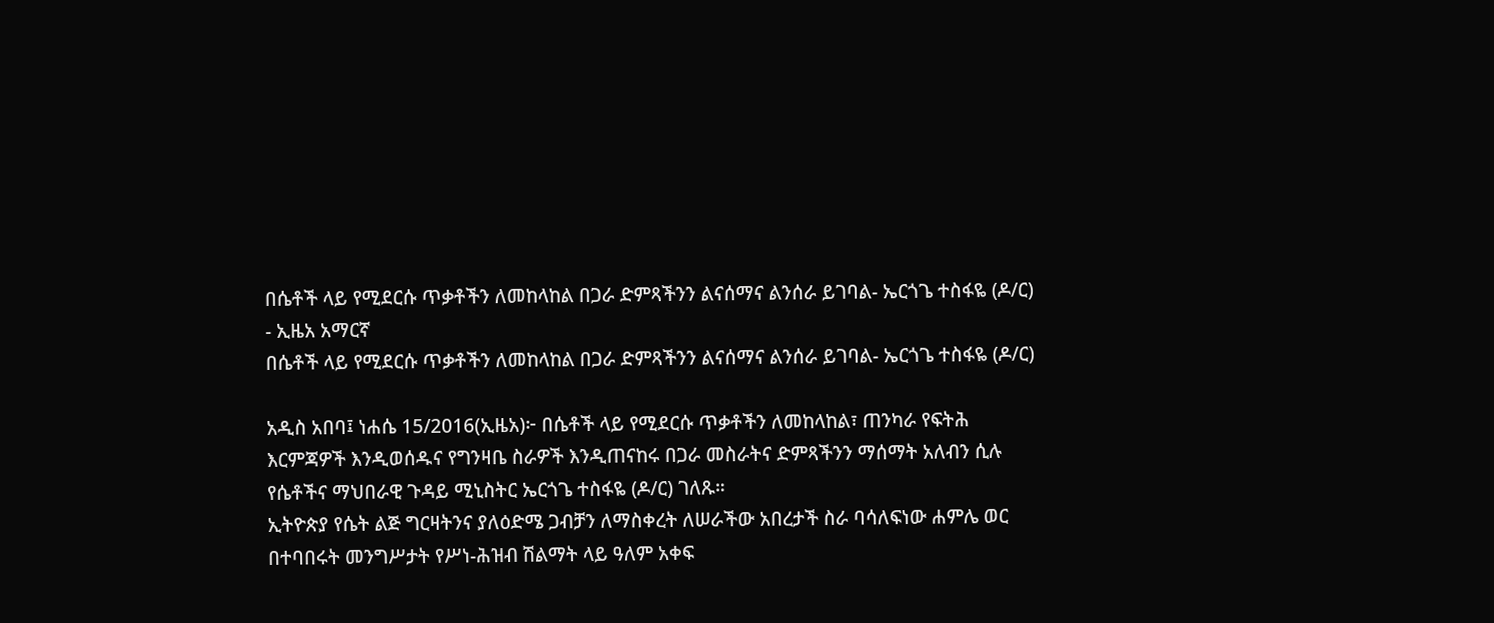በሴቶች ላይ የሚደርሱ ጥቃቶችን ለመከላከል በጋራ ድምጻችንን ልናሰማና ልንሰራ ይገባል- ኤርጎጌ ተስፋዬ (ዶ/ር) - ኢዜአ አማርኛ
በሴቶች ላይ የሚደርሱ ጥቃቶችን ለመከላከል በጋራ ድምጻችንን ልናሰማና ልንሰራ ይገባል- ኤርጎጌ ተስፋዬ (ዶ/ር)

አዲስ አበባ፤ ነሐሴ 15/2016(ኢዜአ)፦ በሴቶች ላይ የሚደርሱ ጥቃቶችን ለመከላከል፣ ጠንካራ የፍትሕ እርምጃዎች እንዲወሰዱና የግንዛቤ ስራዎች እንዲጠናከሩ በጋራ መስራትና ድምጻችንን ማሰማት አለብን ሲሉ የሴቶችና ማህበራዊ ጉዳይ ሚኒስትር ኤርጎጌ ተስፋዬ (ዶ/ር) ገለጹ።
ኢትዮጵያ የሴት ልጅ ግርዛትንና ያለዕድሜ ጋብቻን ለማስቀረት ለሠራችው አበረታች ስራ ባሳለፍነው ሐምሌ ወር በተባበሩት መንግሥታት የሥነ-ሕዝብ ሽልማት ላይ ዓለም አቀፍ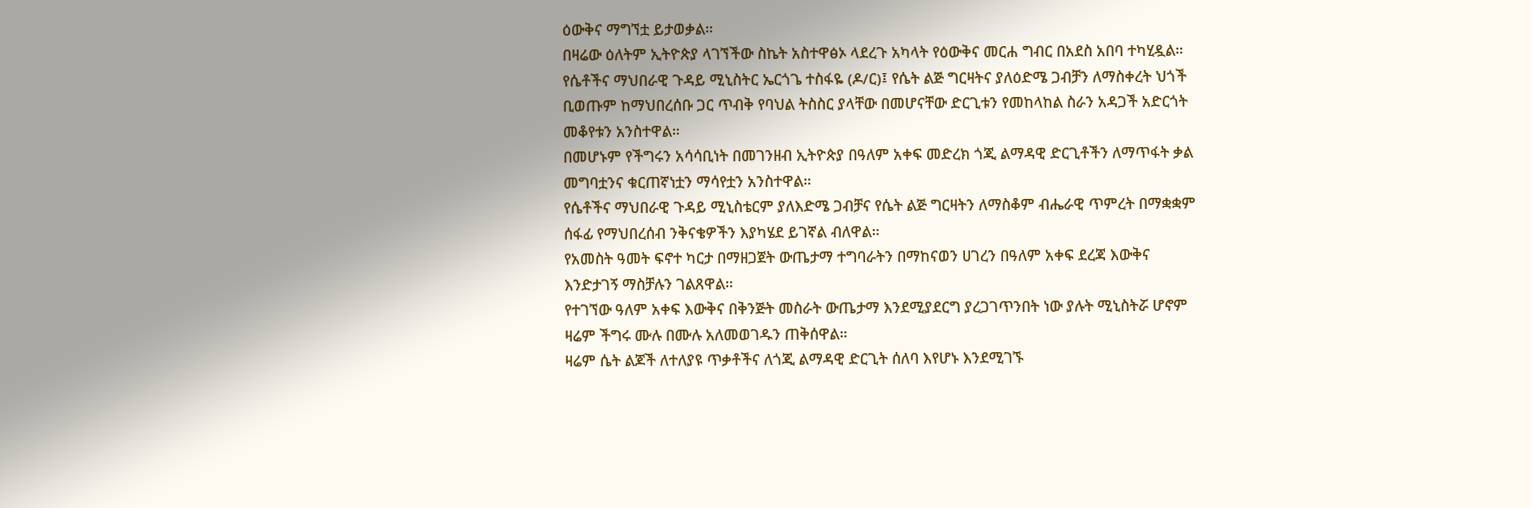ዕውቅና ማግኘቷ ይታወቃል።
በዛሬው ዕለትም ኢትዮጵያ ላገኘችው ስኬት አስተዋፅኦ ላደረጉ አካላት የዕውቅና መርሐ ግብር በአደስ አበባ ተካሂዷል።
የሴቶችና ማህበራዊ ጉዳይ ሚኒስትር ኤርጎጌ ተስፋዬ (ዶ/ር)፤ የሴት ልጅ ግርዛትና ያለዕድሜ ጋብቻን ለማስቀረት ህጎች ቢወጡም ከማህበረሰቡ ጋር ጥብቅ የባህል ትስስር ያላቸው በመሆናቸው ድርጊቱን የመከላከል ስራን አዳጋች አድርጎት መቆየቱን አንስተዋል።
በመሆኑም የችግሩን አሳሳቢነት በመገንዘብ ኢትዮጵያ በዓለም አቀፍ መድረክ ጎጂ ልማዳዊ ድርጊቶችን ለማጥፋት ቃል መግባቷንና ቁርጠኛነቷን ማሳየቷን አንስተዋል።
የሴቶችና ማህበራዊ ጉዳይ ሚኒስቴርም ያለእድሜ ጋብቻና የሴት ልጅ ግርዛትን ለማስቆም ብሔራዊ ጥምረት በማቋቋም ሰፋፊ የማህበረሰብ ንቅናቄዎችን እያካሄደ ይገኛል ብለዋል።
የአመስት ዓመት ፍኖተ ካርታ በማዘጋጀት ውጤታማ ተግባራትን በማከናወን ሀገረን በዓለም አቀፍ ደረጃ እውቅና እንድታገኝ ማስቻሉን ገልጸዋል።
የተገኘው ዓለም አቀፍ እውቅና በቅንጅት መስራት ውጤታማ እንደሚያደርግ ያረጋገጥንበት ነው ያሉት ሚኒስትሯ ሆኖም ዛሬም ችግሩ ሙሉ በሙሉ አለመወገዱን ጠቅሰዋል።
ዛሬም ሴት ልጆች ለተለያዩ ጥቃቶችና ለጎጂ ልማዳዊ ድርጊት ሰለባ እየሆኑ እንደሚገኙ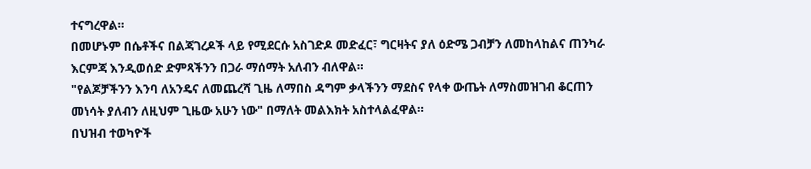ተናግረዋል።
በመሆኑም በሴቶችና በልጃገረዶች ላይ የሚደርሱ አስገድዶ መድፈር፣ ግርዛትና ያለ ዕድሜ ጋብቻን ለመከላከልና ጠንካራ እርምጃ እንዲወሰድ ድምጻችንን በጋራ ማሰማት አለብን ብለዋል።
"የልጆቻችንን እንባ ለአንዴና ለመጨረሻ ጊዜ ለማበስ ዳግም ቃላችንን ማደስና የላቀ ውጤት ለማስመዝገብ ቆርጠን መነሳት ያለብን ለዚህም ጊዜው አሁን ነው" በማለት መልእክት አስተላልፈዋል።
በህዝብ ተወካዮች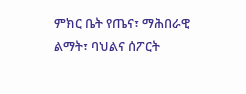ምክር ቤት የጤና፣ ማሕበራዊ ልማት፣ ባህልና ሰፖርት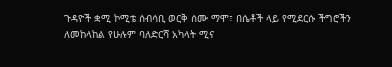ጉዳዮች ቋሚ ኮሚቴ ሰብሳቢ ወርቅ ሰሙ ማሞ፣ በሴቶች ላይ የሚደርሱ ችግሮችን ለመከላከል የሁሉም ባለድርሻ አካላት ሚና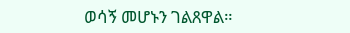ወሳኝ መሆኑን ገልጸዋል።